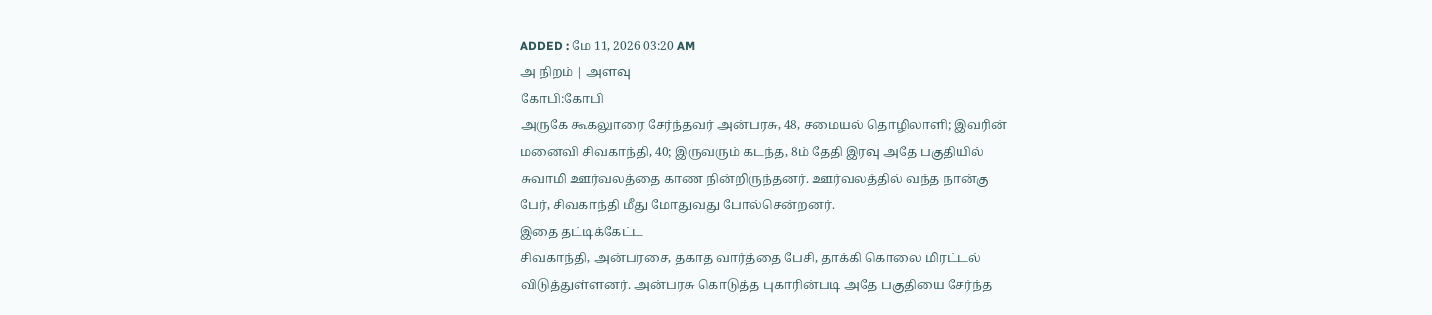ADDED : மே 11, 2026 03:20 AM
அ நிறம் | அளவு
கோபி:கோபி
அருகே கூகலுாரை சேர்ந்தவர் அன்பரசு, 48, சமையல் தொழிலாளி; இவரின்
மனைவி சிவகாந்தி, 40; இருவரும் கடந்த, 8ம் தேதி இரவு அதே பகுதியில்
சுவாமி ஊர்வலத்தை காண நின்றிருந்தனர். ஊர்வலத்தில் வந்த நான்கு
பேர், சிவகாந்தி மீது மோதுவது போல்சென்றனர்.
இதை தட்டிக்கேட்ட
சிவகாந்தி, அன்பரசை, தகாத வார்த்தை பேசி, தாக்கி கொலை மிரட்டல்
விடுத்துள்ளனர். அன்பரசு கொடுத்த புகாரின்படி அதே பகுதியை சேர்ந்த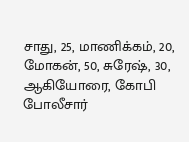சாது, 25, மாணிக்கம், 20, மோகன், 50, சுரேஷ், 30, ஆகியோரை, கோபி
போலீசார்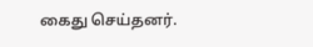கைது செய்தனர்.